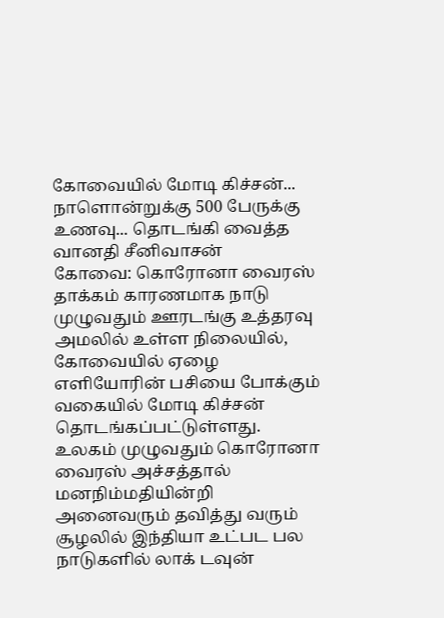கோவையில் மோடி கிச்சன்... நாளொன்றுக்கு 500 பேருக்கு உணவு... தொடங்கி வைத்த வானதி சீனிவாசன்
கோவை: கொரோனா வைரஸ் தாக்கம் காரணமாக நாடு முழுவதும் ஊரடங்கு உத்தரவு அமலில் உள்ள நிலையில், கோவையில் ஏழை எளியோரின் பசியை போக்கும் வகையில் மோடி கிச்சன் தொடங்கப்பட்டுள்ளது.
உலகம் முழுவதும் கொரோனா வைரஸ் அச்சத்தால் மனநிம்மதியின்றி அனைவரும் தவித்து வரும் சூழலில் இந்தியா உட்பட பல நாடுகளில் லாக் டவுன்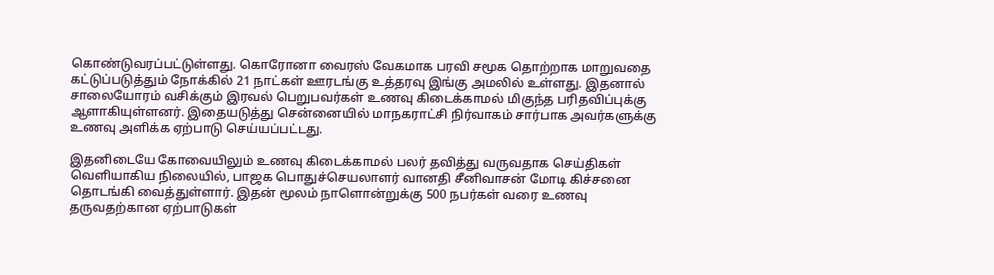கொண்டுவரப்பட்டுள்ளது. கொரோனா வைரஸ் வேகமாக பரவி சமூக தொற்றாக மாறுவதை கட்டுப்படுத்தும் நோக்கில் 21 நாட்கள் ஊரடங்கு உத்தரவு இங்கு அமலில் உள்ளது. இதனால் சாலையோரம் வசிக்கும் இரவல் பெறுபவர்கள் உணவு கிடைக்காமல் மிகுந்த பரிதவிப்புக்கு ஆளாகியுள்ளனர். இதையடுத்து சென்னையில் மாநகராட்சி நிர்வாகம் சார்பாக அவர்களுக்கு உணவு அளிக்க ஏற்பாடு செய்யப்பட்டது.

இதனிடையே கோவையிலும் உணவு கிடைக்காமல் பலர் தவித்து வருவதாக செய்திகள் வெளியாகிய நிலையில், பாஜக பொதுச்செயலாளர் வானதி சீனிவாசன் மோடி கிச்சனை தொடங்கி வைத்துள்ளார். இதன் மூலம் நாளொன்றுக்கு 500 நபர்கள் வரை உணவு தருவதற்கான ஏற்பாடுகள்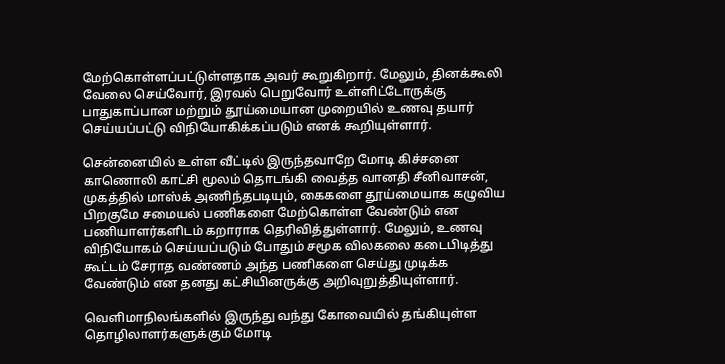மேற்கொள்ளப்பட்டுள்ளதாக அவர் கூறுகிறார். மேலும், தினக்கூலி வேலை செய்வோர், இரவல் பெறுவோர் உள்ளிட்டோருக்கு பாதுகாப்பான மற்றும் தூய்மையான முறையில் உணவு தயார் செய்யப்பட்டு விநியோகிக்கப்படும் எனக் கூறியுள்ளார்.

சென்னையில் உள்ள வீட்டில் இருந்தவாறே மோடி கிச்சனை காணொலி காட்சி மூலம் தொடங்கி வைத்த வானதி சீனிவாசன், முகத்தில் மாஸ்க் அணிந்தபடியும், கைகளை தூய்மையாக கழுவிய பிறகுமே சமையல் பணிகளை மேற்கொள்ள வேண்டும் என பணியாளர்களிடம் கறாராக தெரிவித்துள்ளார். மேலும், உணவு விநியோகம் செய்யப்படும் போதும் சமூக விலகலை கடைபிடித்து கூட்டம் சேராத வண்ணம் அந்த பணிகளை செய்து முடிக்க வேண்டும் என தனது கட்சியினருக்கு அறிவுறுத்தியுள்ளார்.

வெளிமாநிலங்களில் இருந்து வந்து கோவையில் தங்கியுள்ள தொழிலாளர்களுக்கும் மோடி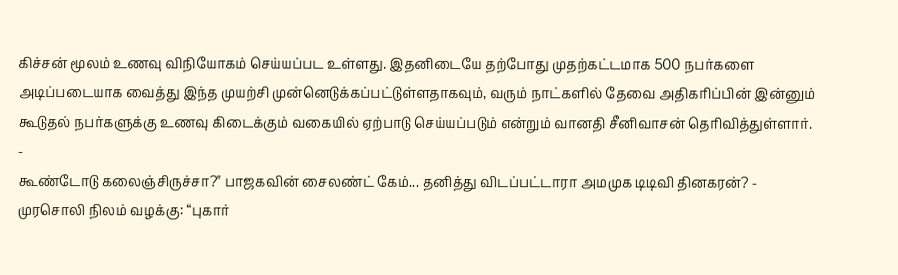கிச்சன் மூலம் உணவு விநியோகம் செய்யப்பட உள்ளது. இதனிடையே தற்போது முதற்கட்டமாக 500 நபர்களை அடிப்படையாக வைத்து இந்த முயற்சி முன்னெடுக்கப்பட்டுள்ளதாகவும், வரும் நாட்களில் தேவை அதிகரிப்பின் இன்னும் கூடுதல் நபர்களுக்கு உணவு கிடைக்கும் வகையில் ஏற்பாடு செய்யப்படும் என்றும் வானதி சீனிவாசன் தெரிவித்துள்ளார்.
-
கூண்டோடு கலைஞ்சிருச்சா?" பாஜகவின் சைலண்ட் கேம்... தனித்து விடப்பட்டாரா அமமுக டிடிவி தினகரன்? -
முரசொலி நிலம் வழக்கு: “புகார்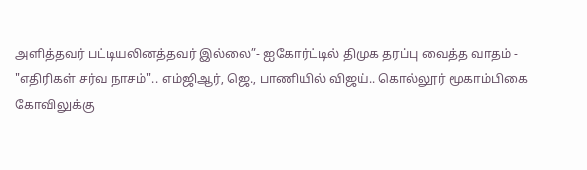அளித்தவர் பட்டியலினத்தவர் இல்லை”- ஐகோர்ட்டில் திமுக தரப்பு வைத்த வாதம் -
"எதிரிகள் சர்வ நாசம்".. எம்ஜிஆர், ஜெ., பாணியில் விஜய்.. கொல்லூர் மூகாம்பிகை கோவிலுக்கு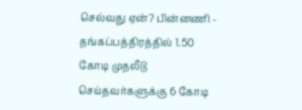செல்வது ஏன்? பின்னணி -
தங்கப்பத்திரத்தில் 1.50 கோடி முதலீடு செய்தவர்களுக்கு 6 கோடி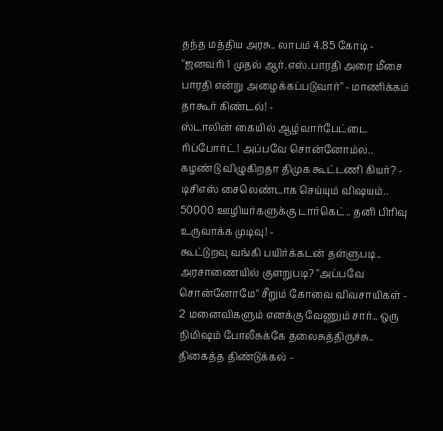தந்த மத்திய அரசு.. லாபம் 4.85 கோடி -
"ஜனவரி 1 முதல் ஆர்.எஸ்.பாரதி அரை மீசை பாரதி என்று அழைக்கப்படுவார்" - மாணிக்கம் தாகூர் கிண்டல்! -
ஸ்டாலின் கையில் ஆழ்வார்பேட்டை ரிப்போர்ட்! அப்பவே சொன்னோம்ல.. கழண்டு விழுகிறதா திமுக கூட்டணி கியர்? -
டிசிஎஸ் சைலெண்டாக செய்யும் விஷயம்.. 50000 ஊழியர்களுக்கு டார்கெட்.. தனி பிரிவு உருவாக்க முடிவு! -
கூட்டுறவு வங்கி பயிர்க்கடன் தள்ளுபடி.. அரசாணையில் குளறுபடி? "அப்பவே சொன்னோமே" சீறும் கோவை விவசாயிகள் -
2 மனைவிகளும் எனக்கு வேணும் சார்.. ஒரு நிமிஷம் போலீசுக்கே தலைசுத்திருச்சு.. திகைத்த திண்டுக்கல் -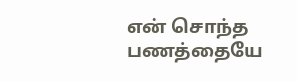என் சொந்த பணத்தையே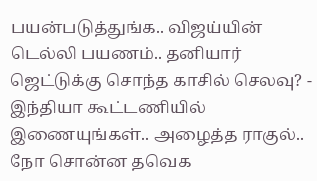பயன்படுத்துங்க.. விஜய்யின் டெல்லி பயணம்.. தனியார் ஜெட்டுக்கு சொந்த காசில் செலவு? -
இந்தியா கூட்டணியில் இணையுங்கள்.. அழைத்த ராகுல்.. நோ சொன்ன தவெக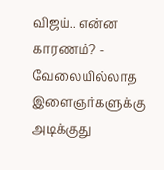விஜய்.. என்ன காரணம்? -
வேலையில்லாத இளைஞர்களுக்கு அடிக்குது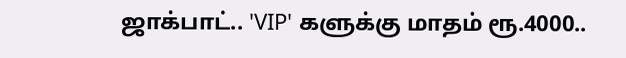ஜாக்பாட்.. 'VIP' களுக்கு மாதம் ரூ.4000..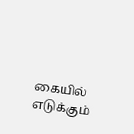கையில் எடுக்கும்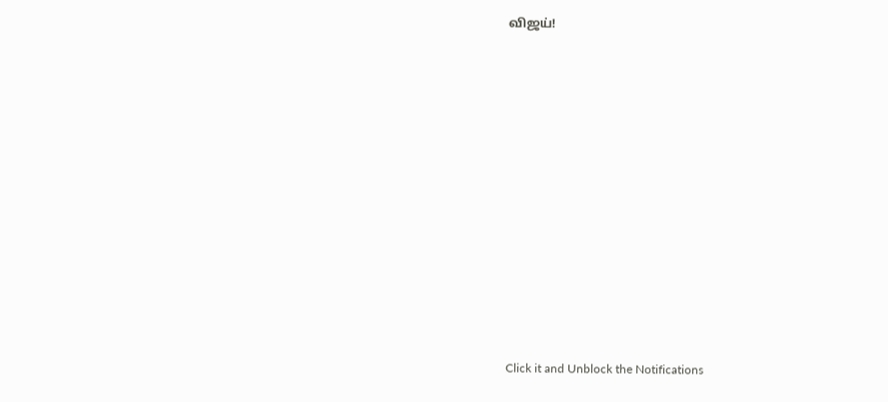விஜய்!












Click it and Unblock the Notifications